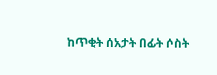ከጥቂት ሰአታት በፊት ሶስት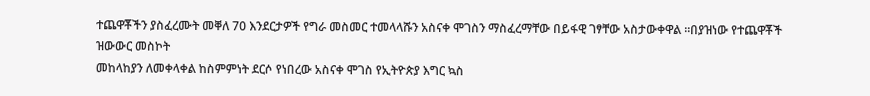ተጨዋቾችን ያስፈረሙት መቐለ 70 እንደርታዎች የግራ መስመር ተመላላሹን አስናቀ ሞገስን ማስፈረማቸው በይፋዊ ገፃቸው አስታውቀዋል ።በያዝነው የተጨዋቾች ዝውውር መስኮት
መከላከያን ለመቀላቀል ከስምምነት ደርሶ የነበረው አስናቀ ሞገስ የኢትዮጵያ እግር ኳስ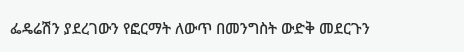ፌዴሬሽን ያደረገውን የፎርማት ለውጥ በመንግስት ውድቅ መደርጉን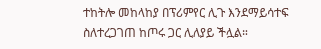ተከትሎ መከላከያ በፕሪምየር ሊጉ እንደማይሳተፍ ስለተረጋገጠ ከጦሩ ጋር ሊለያይ ችሏል።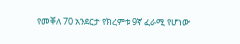የመቐለ 70 አንደርታ የክረምቱ 9ኛ ፈራሚ የሆነው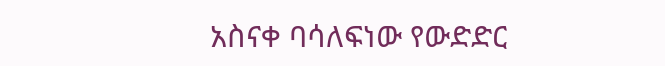አስናቀ ባሳለፍነው የውድድር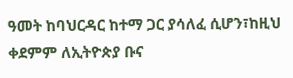ዓመት ከባህርዳር ከተማ ጋር ያሳለፈ ሲሆን፣ከዚህ ቀደምም ለኢትዮጵያ ቡና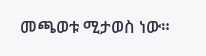መጫወቱ ሚታወስ ነው።